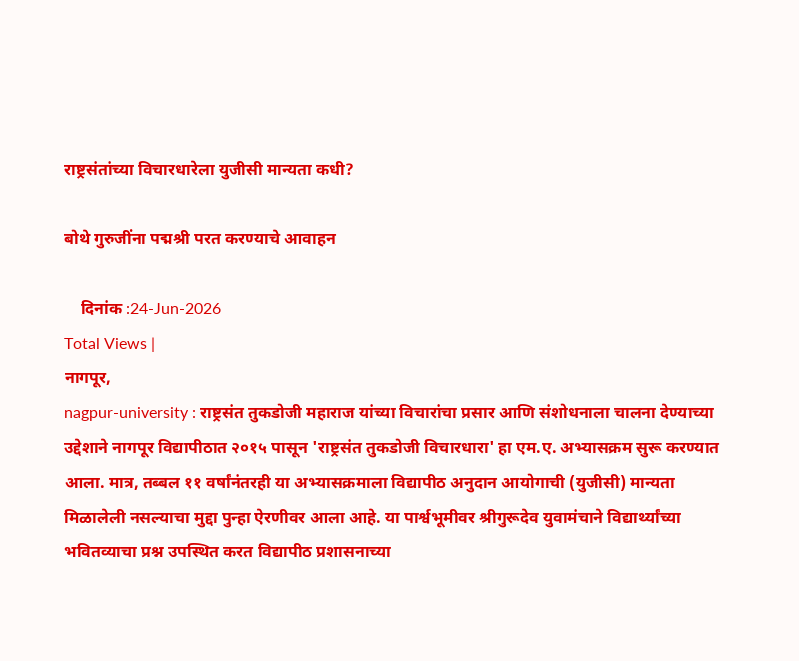राष्ट्रसंतांच्या विचारधारेला युजीसी मान्यता कधी?

बोथे गुरुजींना पद्मश्री परत करण्याचे आवाहन

    दिनांक :24-Jun-2026
Total Views |
नागपूर,
nagpur-university : राष्ट्रसंत तुकडोजी महाराज यांच्या विचारांचा प्रसार आणि संशोधनाला चालना देण्याच्या उद्देशाने नागपूर विद्यापीठात २०१५ पासून 'राष्ट्रसंत तुकडोजी विचारधारा' हा एम.ए. अभ्यासक्रम सुरू करण्यात आला. मात्र, तब्बल ११ वर्षांनंतरही या अभ्यासक्रमाला विद्यापीठ अनुदान आयोगाची (युजीसी) मान्यता मिळालेली नसल्याचा मुद्दा पुन्हा ऐरणीवर आला आहे. या पार्श्वभूमीवर श्रीगुरूदेव युवामंचाने विद्यार्थ्यांच्या भवितव्याचा प्रश्न उपस्थित करत विद्यापीठ प्रशासनाच्या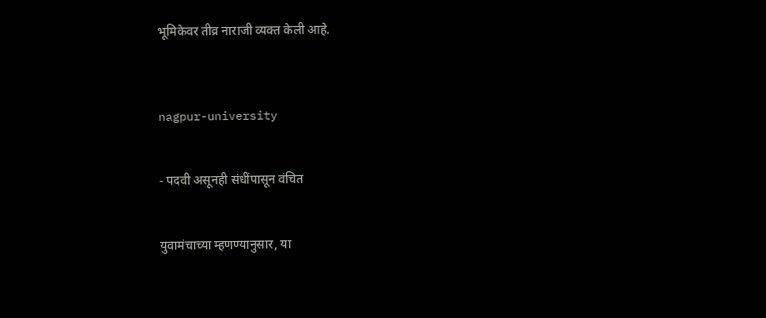भूमिकेवर तीव्र नाराजी व्यक्त केली आहे.



nagpur-university


- पदवी असूनही संधींपासून वंचित


युवामंचाच्या म्हणण्यानुसार, या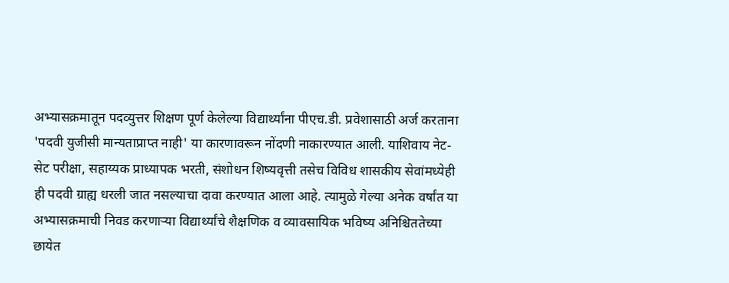अभ्यासक्रमातून पदव्युत्तर शिक्षण पूर्ण केलेल्या विद्यार्थ्यांना पीएच.डी. प्रवेशासाठी अर्ज करताना 'पदवी युजीसी मान्यताप्राप्त नाही' या कारणावरून नोंदणी नाकारण्यात आली. याशिवाय नेट-सेट परीक्षा, सहाय्यक प्राध्यापक भरती, संशोधन शिष्यवृत्ती तसेच विविध शासकीय सेवांमध्येही ही पदवी ग्राह्य धरली जात नसल्याचा दावा करण्यात आला आहे. त्यामुळे गेल्या अनेक वर्षांत या अभ्यासक्रमाची निवड करणाऱ्या विद्यार्थ्यांचे शैक्षणिक व व्यावसायिक भविष्य अनिश्चिततेच्या छायेत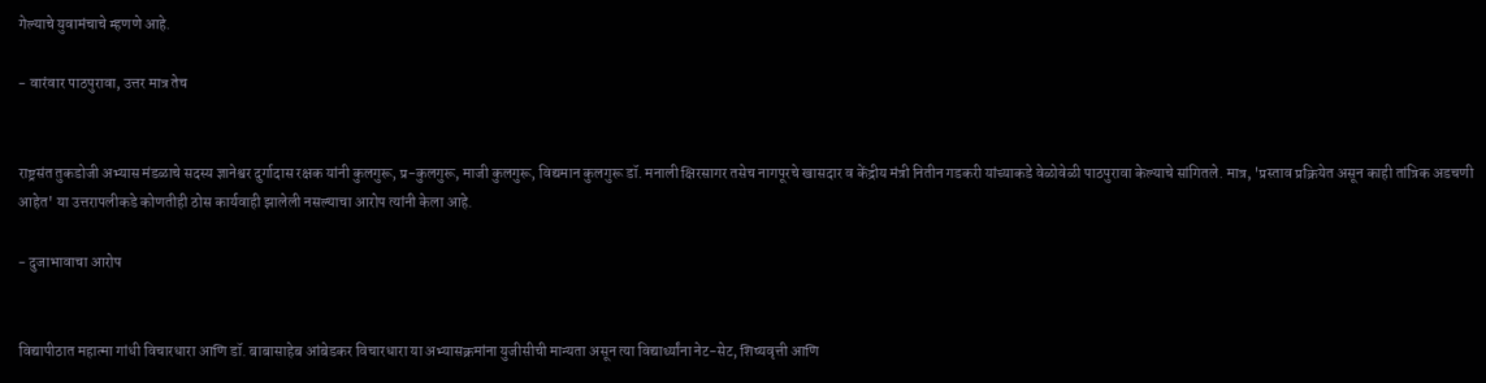गेल्याचे युवामंचाचे म्हणणे आहे.

- वारंवार पाठपुरावा, उत्तर मात्र तेच


राष्ट्रसंत तुकडोजी अभ्यास मंडळाचे सदस्य ज्ञानेश्वर दुर्गादास रक्षक यांनी कुलगुरू, प्र-कुलगुरू, माजी कुलगुरू, विद्यमान कुलगुरू डॉ. मनाली क्षिरसागर तसेच नागपूरचे खासदार व केंद्रीय मंत्री नितीन गडकरी यांच्याकडे वेळोवेळी पाठपुरावा केल्याचे सांगितले. मात्र, 'प्रस्ताव प्रक्रियेत असून काही तांत्रिक अडचणी आहेत' या उत्तरापलीकडे कोणतीही ठोस कार्यवाही झालेली नसल्याचा आरोप त्यांनी केला आहे.

- दुजाभावाचा आरोप


विद्यापीठात महात्मा गांधी विचारधारा आणि डॉ. बाबासाहेब आंबेडकर विचारधारा या अभ्यासक्रमांना युजीसीची मान्यता असून त्या विद्यार्थ्यांना नेट-सेट, शिष्यवृत्ती आणि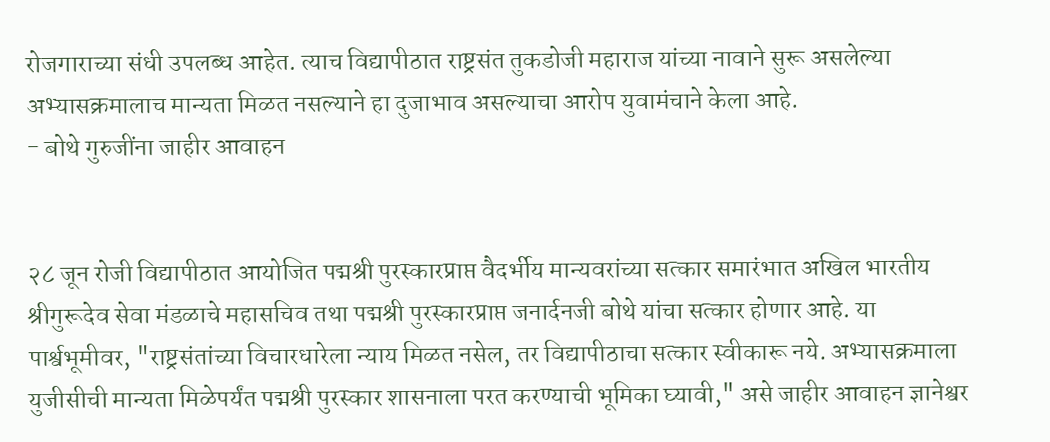रोजगाराच्या संधी उपलब्ध आहेत. त्याच विद्यापीठात राष्ट्रसंत तुकडोजी महाराज यांच्या नावाने सुरू असलेल्या अभ्यासक्रमालाच मान्यता मिळत नसल्याने हा दुजाभाव असल्याचा आरोप युवामंचाने केला आहे.
- बोथे गुरुजींना जाहीर आवाहन


२८ जून रोजी विद्यापीठात आयोजित पद्मश्री पुरस्कारप्राप्त वैदर्भीय मान्यवरांच्या सत्कार समारंभात अखिल भारतीय श्रीगुरूदेव सेवा मंडळाचे महासचिव तथा पद्मश्री पुरस्कारप्राप्त जनार्दनजी बोथे यांचा सत्कार होणार आहे. या पार्श्वभूमीवर, "राष्ट्रसंतांच्या विचारधारेला न्याय मिळत नसेल, तर विद्यापीठाचा सत्कार स्वीकारू नये. अभ्यासक्रमाला युजीसीची मान्यता मिळेपर्यंत पद्मश्री पुरस्कार शासनाला परत करण्याची भूमिका घ्यावी," असे जाहीर आवाहन ज्ञानेश्वर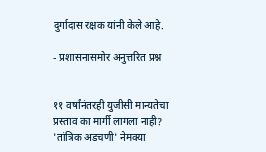दुर्गादास रक्षक यांनी केले आहे.

- प्रशासनासमोर अनुत्तरित प्रश्न


११ वर्षांनंतरही युजीसी मान्यतेचा प्रस्ताव का मार्गी लागला नाही? 'तांत्रिक अडचणी' नेमक्या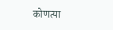कोणत्या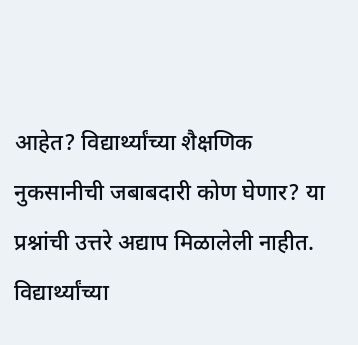आहेत? विद्यार्थ्यांच्या शैक्षणिक नुकसानीची जबाबदारी कोण घेणार? या प्रश्नांची उत्तरे अद्याप मिळालेली नाहीत. विद्यार्थ्यांच्या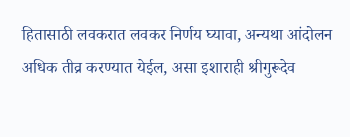हितासाठी लवकरात लवकर निर्णय घ्यावा, अन्यथा आंदोलन अधिक तीव्र करण्यात येईल, असा इशाराही श्रीगुरूदेव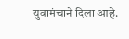युवामंचाने दिला आहे.